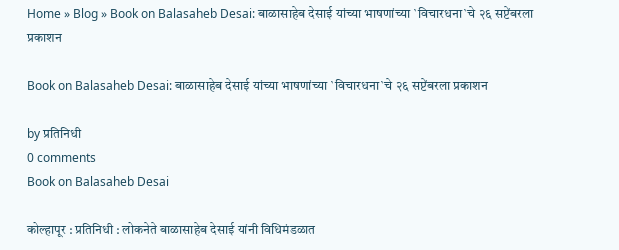Home » Blog » Book on Balasaheb Desai: बाळासाहेब देसाई यांच्या भाषणांच्या `विचारधना`चे २६ सप्टेंबरला प्रकाशन

Book on Balasaheb Desai: बाळासाहेब देसाई यांच्या भाषणांच्या `विचारधना`चे २६ सप्टेंबरला प्रकाशन

by प्रतिनिधी
0 comments
Book on Balasaheb Desai

कोल्हापूर : प्रतिनिधी : लोकनेते बाळासाहेब देसाई यांनी विधिमंडळात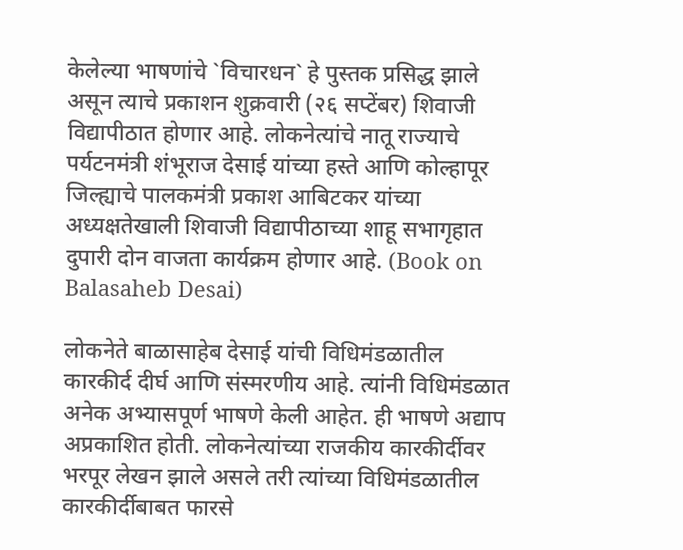केलेल्या भाषणांचे `विचारधन` हे पुस्तक प्रसिद्ध झाले असून त्याचे प्रकाशन शुक्रवारी (२६ सप्टेंबर) शिवाजी विद्यापीठात होणार आहे. लोकनेत्यांचे नातू राज्याचे पर्यटनमंत्री शंभूराज देसाई यांच्या हस्ते आणि कोल्हापूर जिल्ह्याचे पालकमंत्री प्रकाश आबिटकर यांच्या अध्यक्षतेखाली शिवाजी विद्यापीठाच्या शाहू सभागृहात दुपारी दोन वाजता कार्यक्रम होणार आहे. (Book on Balasaheb Desai)

लोकनेते बाळासाहेब देसाई यांची विधिमंडळातील कारकीर्द दीर्घ आणि संस्मरणीय आहे. त्यांनी विधिमंडळात अनेक अभ्यासपूर्ण भाषणे केली आहेत. ही भाषणे अद्याप अप्रकाशित होती. लोकनेत्यांच्या राजकीय कारकीर्दीवर भरपूर लेखन झाले असले तरी त्यांच्या विधिमंडळातील कारकीर्दीबाबत फारसे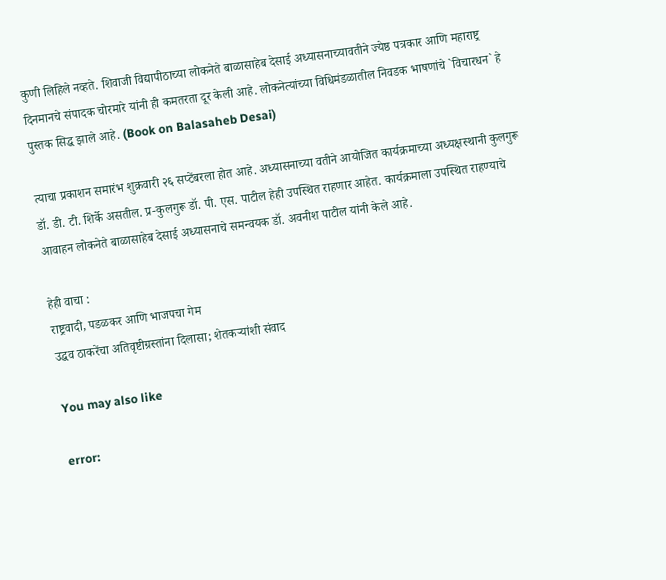कुणी लिहिले नव्हते. शिवाजी विद्यापीठाच्या लोकनेते बाळासाहेब देसाई अध्यासनाच्यावतीने ज्येष्ठ पत्रकार आणि महाराष्ट्र दिनमानचे संपादक चोरमारे यांनी ही कमतरता दूर केली आहे. लोकनेत्यांच्या विधिमंडळातील निवडक भाषणांचे `विचारधन` हे पुस्तक सिद्ध झाले आहे. (Book on Balasaheb Desai)

त्याचा प्रकाशन समारंभ शुक्रवारी २६ सप्टेंबरला होत आहे. अध्यासनाच्या वतीने आयोजित कार्यक्रमाच्या अध्यक्षस्थानी कुलगुरू डॉ. डी. टी. शिर्के असतील. प्र-कुलगुरू डॉ. पी. एस. पाटील हेही उपस्थित राहणार आहेत. कार्यक्रमाला उपस्थित राहण्याचे आवाहन लोकनेते बाळासाहेब देसाई अध्यासनाचे समन्वयक डॉ. अवनीश पाटील यांनी केले आहे.

हेही वाचा :
राष्ट्रवादी, पडळकर आणि भाजपचा गेम
उद्धव ठाकरेंचा अतिवृष्टीग्रस्तांना दिलासा; शेतकऱ्यांशी संवाद

You may also like

error: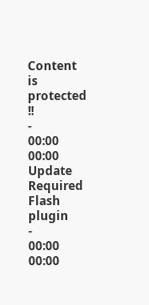Content is protected !!
-
00:00
00:00
Update Required Flash plugin
-
00:00
00:00